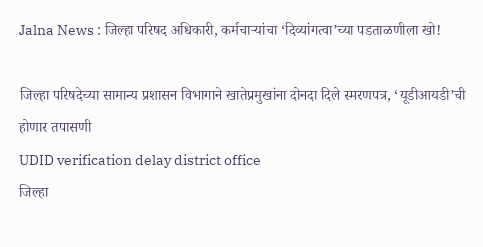Jalna News : जिल्हा परिषद अधिकारी, कर्मचाऱ्यांचा ‌‘दिव्यांगत्वा‌’च्या पडताळणीला खो!

जिल्हा परिषदेच्या सामान्य प्रशासन विभागाने खातेप्रमुखांना दोनदा दिले स्मरणपत्र, ‘यूडीआयडी‌’ची होणार तपासणी
UDID verification delay district office
जिल्हा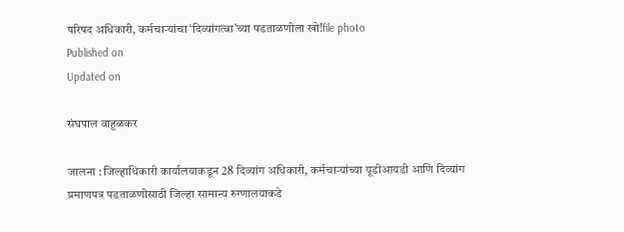परिषद अधिकारी, कर्मचाऱ्यांचा ‌‘दिव्यांगत्वा‌’च्या पडताळणीला खो!file photo
Published on
Updated on

संघपाल वाहूळकर

जालना : जिल्हाधिकारी कार्यालयाकडून 28 दिव्यांग अधिकारी, कर्मचाऱ्यांच्या यूडीआयडी आणि दिव्यांग प्रमाणपत्र पडताळणीसाठी जिल्हा सामान्य रुग्णालयाकडे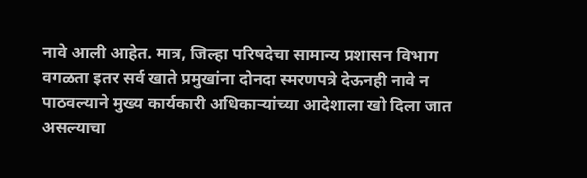नावे आली आहेत. मात्र, जिल्हा परिषदेचा सामान्य प्रशासन विभाग वगळता इतर सर्व खाते प्रमुखांना दोनदा स्मरणपत्रे देऊनही नावे न पाठवल्याने मुख्य कार्यकारी अधिकाऱ्यांच्या आदेशाला खो दिला जात असल्याचा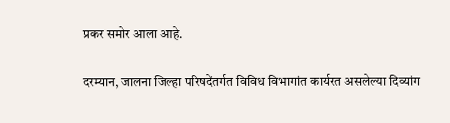प्रकर समोर आला आहे.

दरम्यान, जालना जिल्हा परिषदेंतर्गत विविध विभागांत कार्यरत असलेल्या दिव्यांग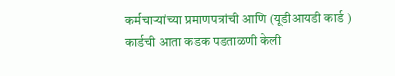कर्मचाऱ्यांच्या प्रमाणपत्रांची आणि (यूडीआयडी कार्ड ) कार्डची आता कडक पडताळणी केली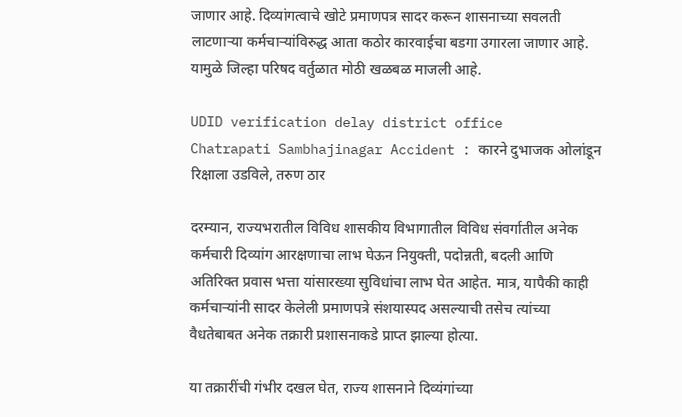जाणार आहे. दिव्यांगत्वाचे खोटे प्रमाणपत्र सादर करून शासनाच्या सवलती लाटणाऱ्या कर्मचाऱ्यांविरुद्ध आता कठोर कारवाईचा बडगा उगारला जाणार आहे. यामुळे जिल्हा परिषद वर्तुळात मोठी खळबळ माजली आहे.

UDID verification delay district office
Chatrapati Sambhajinagar Accident : कारने दुभाजक ओलांडून रिक्षाला उडविले, तरुण ठार

दरम्यान, राज्यभरातील विविध शासकीय विभागातील विविध संवर्गातील अनेक कर्मचारी दिव्यांग आरक्षणाचा लाभ घेऊन नियुक्ती, पदोन्नती, बदली आणि अतिरिक्त प्रवास भत्ता यांसारख्या सुविधांचा लाभ घेत आहेत. मात्र, यापैकी काही कर्मचाऱ्यांनी सादर केलेली प्रमाणपत्रे संशयास्पद असल्याची तसेच त्यांच्या वैधतेबाबत अनेक तक्रारी प्रशासनाकडे प्राप्त झाल्या होत्या.

या तक्रारींची गंभीर दखल घेत, राज्य शासनाने दिव्यंगांच्या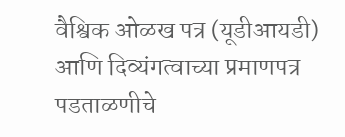वैश्विक ओळख पत्र (यूडीआयडी) आणि दिव्यंगत्वाच्या प्रमाणपत्र पडताळणीचे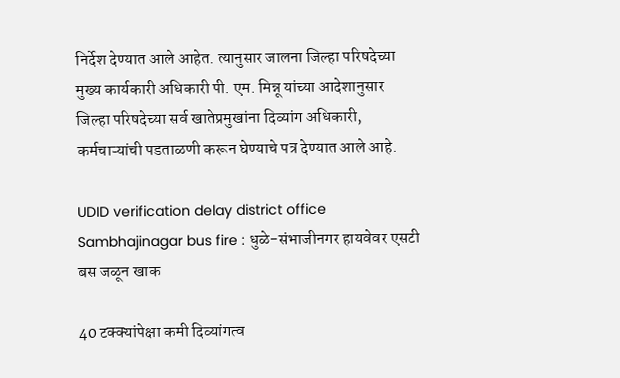निर्देश देण्यात आले आहेत. त्यानुसार जालना जिल्हा परिषदेच्या मुख्य कार्यकारी अधिकारी पी. एम. मिन्नू यांच्या आदेशानुसार जिल्हा परिषदेच्या सर्व खातेप्रमुखांना दिव्यांग अधिकारी, कर्मचाऱ्यांची पडताळणी करून घेण्याचे पत्र देण्यात आले आहे.

UDID verification delay district office
Sambhajinagar bus fire : धुळे-संभाजीनगर हायवेवर एसटी बस जळून खाक

40 टक्क्यांपेक्षा कमी दिव्यांगत्व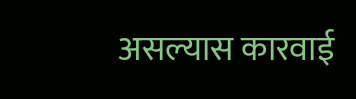असल्यास कारवाई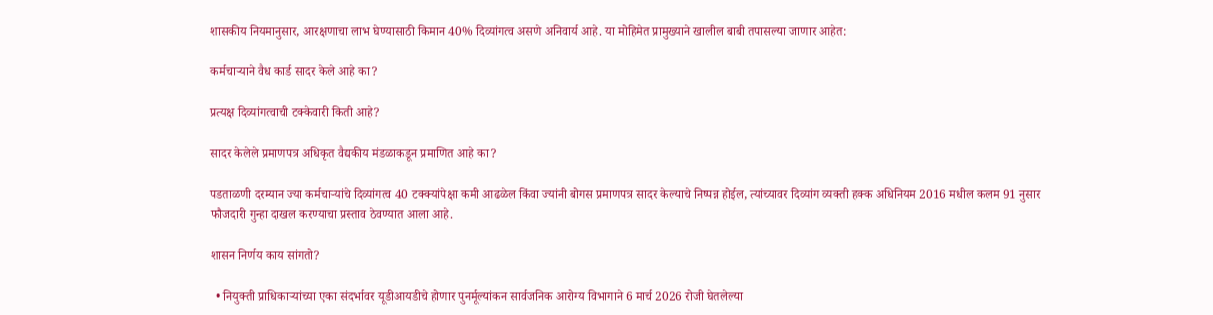शासकीय नियमानुसार, आरक्षणाचा लाभ घेण्यासाठी किमान 40% दिव्यांगत्व असणे अनिवार्य आहे. या मोहिमेत प्रामुख्याने खालील बाबी तपासल्या जाणार आहेत:

कर्मचाऱ्याने वैध कार्ड सादर केले आहे का?

प्रत्यक्ष दिव्यांगत्वाची टक्केवारी किती आहे?

सादर केलेले प्रमाणपत्र अधिकृत वैद्यकीय मंडळाकडून प्रमाणित आहे का?

पडताळणी दरम्यान ज्या कर्मचाऱ्यांचे दिव्यांगत्व 40 टक्क्यांपेक्षा कमी आढळेल किंवा ज्यांनी बोगस प्रमाणपत्र सादर केल्याचे निष्पन्न होईल, त्यांच्यावर दिव्यांग व्यक्ती हक्क अधिनियम 2016 मधील कलम 91 नुसार फौजदारी गुन्हा दाखल करण्याचा प्रस्ताव ठेवण्यात आला आहे.

शासन निर्णय काय सांगतो?

  • नियुक्ती प्राधिकाऱ्यांच्या एका संदर्भावर यूडीआयडीचे होणार पुनर्मूल्यांकन सार्वजनिक आरोग्य विभागाने 6 मार्च 2026 रोजी घेतलेल्या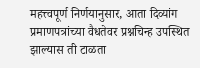महत्त्वपूर्ण निर्णयानुसार, आता दिव्यांग प्रमाणपत्रांच्या वैधतेवर प्रश्नचिन्ह उपस्थित झाल्यास ती टाळता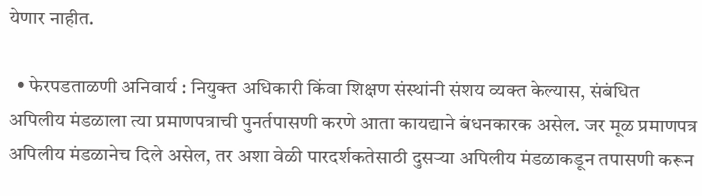येणार नाहीत.

  • फेरपडताळणी अनिवार्य : नियुक्त अधिकारी किंवा शिक्षण संस्थांनी संशय व्यक्त केल्यास, संबंधित अपिलीय मंडळाला त्या प्रमाणपत्राची पुनर्तपासणी करणे आता कायद्याने बंधनकारक असेल. जर मूळ प्रमाणपत्र अपिलीय मंडळानेच दिले असेल, तर अशा वेळी पारदर्शकतेसाठी दुसऱ्या अपिलीय मंडळाकडून तपासणी करून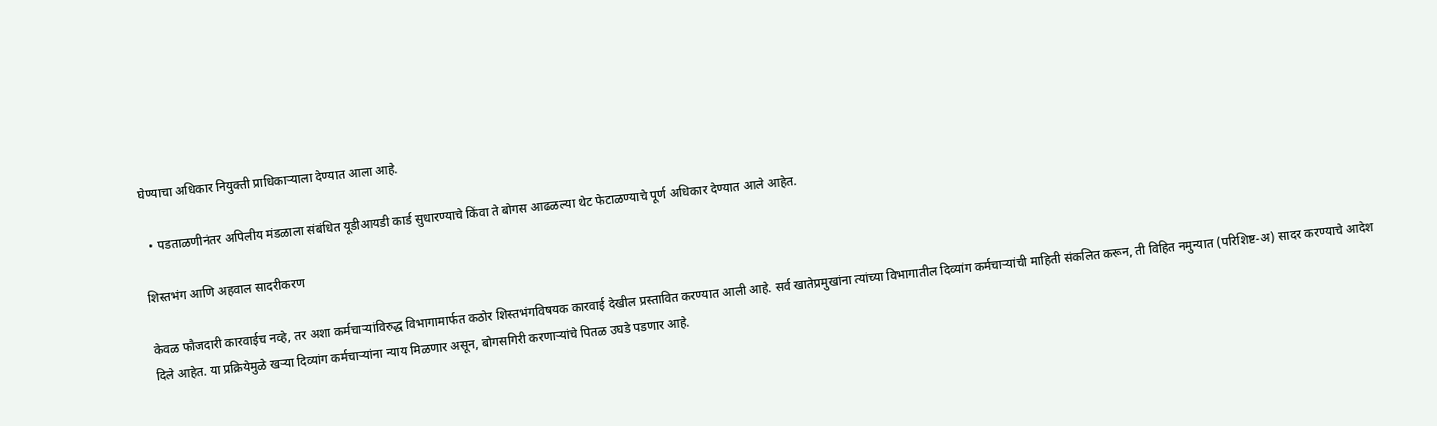घेण्याचा अधिकार नियुक्ती प्राधिकाऱ्याला देण्यात आला आहे.

  • पडताळणीनंतर अपिलीय मंडळाला संबंधित यूडीआयडी कार्ड सुधारण्याचे किंवा ते बोगस आढळल्या थेट फेटाळण्याचे पूर्ण अधिकार देण्यात आले आहेत.

शिस्तभंग आणि अहवाल सादरीकरण

केवळ फौजदारी कारवाईच नव्हे, तर अशा कर्मचाऱ्यांविरुद्ध विभागामार्फत कठोर शिस्तभंगविषयक कारवाई देखील प्रस्तावित करण्यात आली आहे. सर्व खातेप्रमुखांना त्यांच्या विभागातील दिव्यांग कर्मचाऱ्यांची माहिती संकलित करून, ती विहित नमुन्यात (परिशिष्ट-अ) सादर करण्याचे आदेश दिले आहेत. या प्रक्रियेमुळे खऱ्या दिव्यांग कर्मचाऱ्यांना न्याय मिळणार असून, बोगसगिरी करणाऱ्यांचे पितळ उघडे पडणार आहे.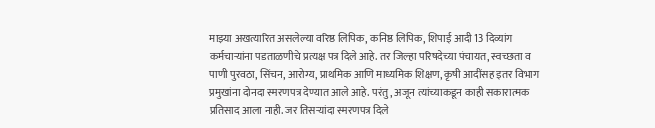माझ्या अखत्यारित असलेल्या वरिष्ठ लिपिक, कनिष्ठ लिपिक, शिपाई आदी 13 दिव्यांग कर्मचाऱ्यांना पडताळणीचे प्रत्यक्ष पत्र दिले आहे. तर जिल्हा परिषदेच्या पंचायत, स्वच्छता व पाणी पुरवठा, सिंचन, आरोग्य, प्राथमिक आणि माध्यमिक शिक्षण, कृषी आदींसह इतर विभाग प्रमुखांना दोनदा स्मरणपत्र देण्यात आले आहे. परंतु, अजून त्यांच्याकडून काही सकारात्मक प्रतिसाद आला नाही. जर तिसऱ्यांदा स्मरणपत्र दिले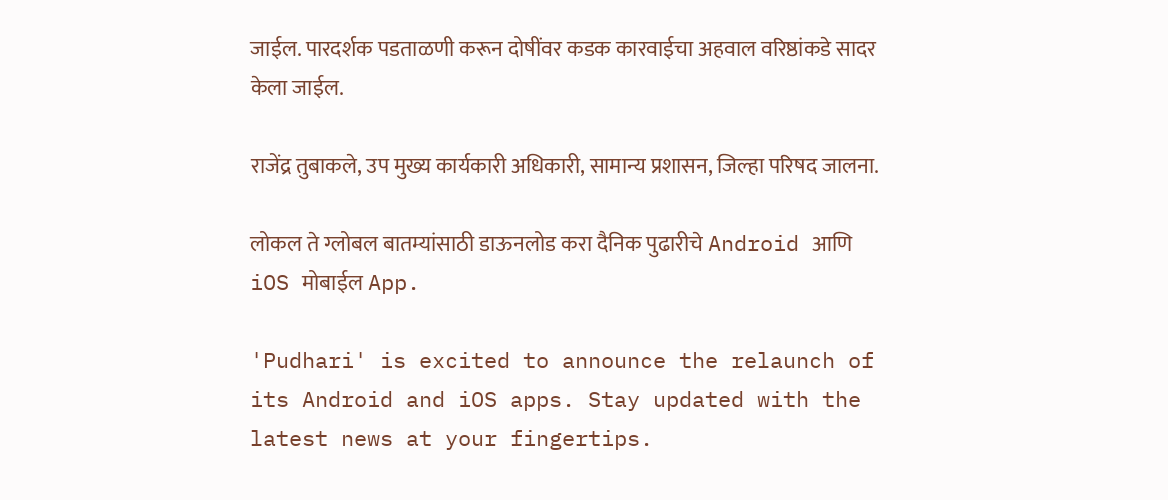जाईल. पारदर्शक पडताळणी करून दोषींवर कडक कारवाईचा अहवाल वरिष्ठांकडे सादर केला जाईल.

राजेंद्र तुबाकले, उप मुख्य कार्यकारी अधिकारी, सामान्य प्रशासन, जिल्हा परिषद जालना.

लोकल ते ग्लोबल बातम्यांसाठी डाऊनलोड करा दैनिक पुढारीचे Android आणि iOS मोबाईल App.

'Pudhari' is excited to announce the relaunch of its Android and iOS apps. Stay updated with the latest news at your fingertips.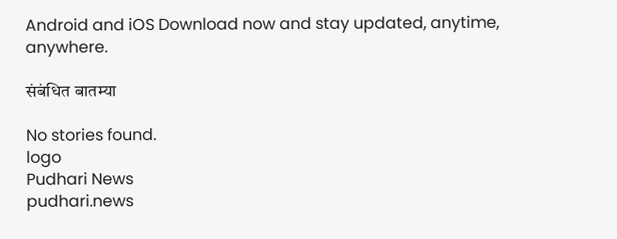Android and iOS Download now and stay updated, anytime, anywhere.

संबंधित बातम्या

No stories found.
logo
Pudhari News
pudhari.news